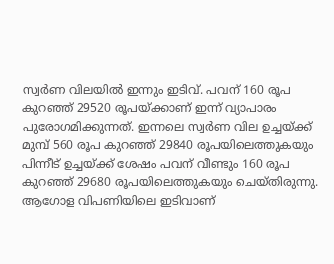സ്വർണ വിലയിൽ ഇന്നും ഇടിവ്. പവന് 160 രൂപ കുറഞ്ഞ് 29520 രൂപയ്ക്കാണ് ഇന്ന് വ്യാപാരം പുരോഗമിക്കുന്നത്. ഇന്നലെ സ്വർണ വില ഉച്ചയ്ക്ക് മുമ്പ് 560 രൂപ കുറഞ്ഞ് 29840 രൂപയിലെത്തുകയും പിന്നീട് ഉച്ചയ്ക്ക് ശേഷം പവന് വീണ്ടും 160 രൂപ കുറഞ്ഞ് 29680 രൂപയിലെത്തുകയും ചെയ്തിരുന്നു. ആഗോള വിപണിയിലെ ഇടിവാണ്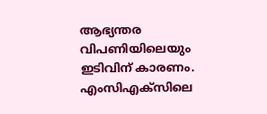ആഭ്യന്തര വിപണിയിലെയും ഇടിവിന് കാരണം.
എംസിഎക്സിലെ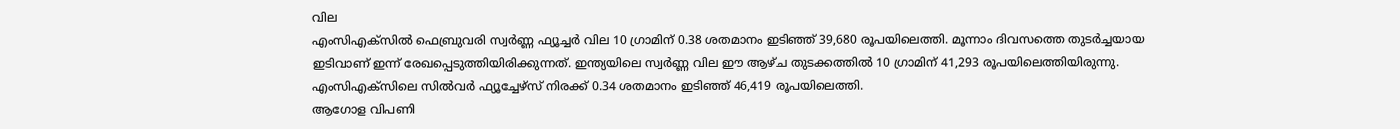വില
എംസിഎക്സിൽ ഫെബ്രുവരി സ്വർണ്ണ ഫ്യൂച്ചർ വില 10 ഗ്രാമിന് 0.38 ശതമാനം ഇടിഞ്ഞ് 39,680 രൂപയിലെത്തി. മൂന്നാം ദിവസത്തെ തുടർച്ചയായ ഇടിവാണ് ഇന്ന് രേഖപ്പെടുത്തിയിരിക്കുന്നത്. ഇന്ത്യയിലെ സ്വർണ്ണ വില ഈ ആഴ്ച തുടക്കത്തിൽ 10 ഗ്രാമിന് 41,293 രൂപയിലെത്തിയിരുന്നു. എംസിഎക്സിലെ സിൽവർ ഫ്യൂച്ചേഴ്സ് നിരക്ക് 0.34 ശതമാനം ഇടിഞ്ഞ് 46,419 രൂപയിലെത്തി.
ആഗോള വിപണി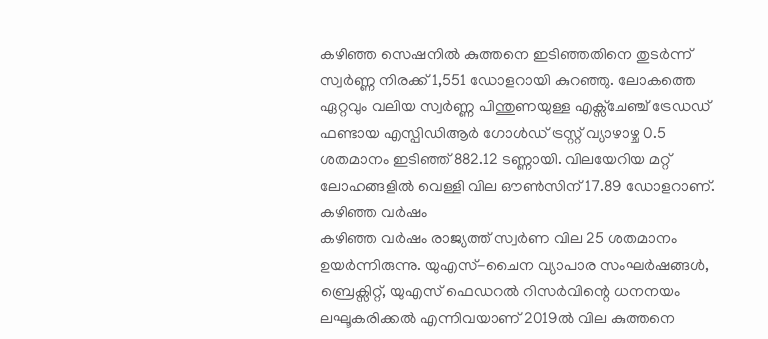കഴിഞ്ഞ സെഷനിൽ കുത്തനെ ഇടിഞ്ഞതിനെ തുടർന്ന് സ്വർണ്ണ നിരക്ക് 1,551 ഡോളറായി കുറഞ്ഞു. ലോകത്തെ ഏറ്റവും വലിയ സ്വർണ്ണ പിന്തുണയുള്ള എക്സ്ചേഞ്ച് ട്രേഡഡ് ഫണ്ടായ എസ്പിഡിആർ ഗോൾഡ് ട്രസ്റ്റ് വ്യാഴാഴ്ച 0.5 ശതമാനം ഇടിഞ്ഞ് 882.12 ടണ്ണായി. വിലയേറിയ മറ്റ് ലോഹങ്ങളിൽ വെള്ളി വില ഔൺസിന് 17.89 ഡോളറാണ്.
കഴിഞ്ഞ വർഷം
കഴിഞ്ഞ വർഷം രാജ്യത്ത് സ്വർണ വില 25 ശതമാനം ഉയർന്നിരുന്നു. യുഎസ്-ചൈന വ്യാപാര സംഘർഷങ്ങൾ, ബ്രെക്സിറ്റ്, യുഎസ് ഫെഡറൽ റിസർവിന്റെ ധനനയം ലഘൂകരിക്കൽ എന്നിവയാണ് 2019ൽ വില കുത്തനെ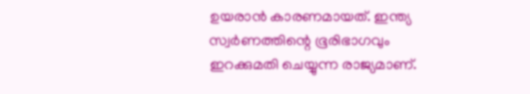ഉയരാൻ കാരണമായത്. ഇന്ത്യ സ്വർണത്തിന്റെ ഭൂരിഭാഗവും ഇറക്കുമതി ചെയ്യുന്ന രാജ്യമാണ്.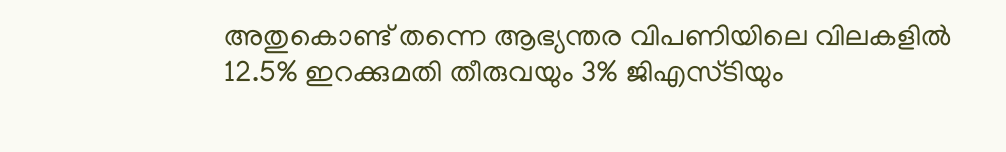അതുകൊണ്ട് തന്നെ ആഭ്യന്തര വിപണിയിലെ വിലകളിൽ 12.5% ഇറക്കുമതി തീരുവയും 3% ജിഎസ്ടിയും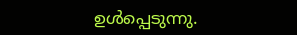ഉൾപ്പെടുന്നു.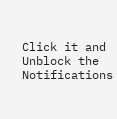Click it and Unblock the Notifications